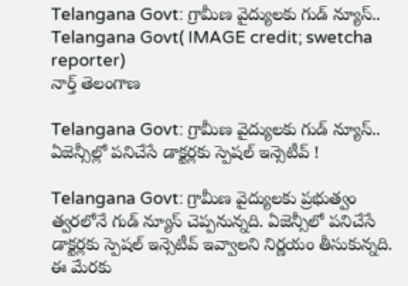Telangana Govt: గ్రామీణ వైద్యులకు గుడ్ న్యూస్..
Telangana Govt( IMAGE credit; swetcha reporter)
నార్త్ తెలంగాణ

Telangana Govt: గ్రామీణ వైద్యులకు గుడ్ న్యూస్.. ఏజెన్సీల్లో పనిచేసే డాక్టర్లకు స్పెషల్ ఇన్సెటీవ్ !

Telangana Govt: గ్రామీణ వైద్యులకు ప్రభుత్వం త్వరలోనే గుడ్ న్యూస్ చెప్పనున్నది. ఏజెన్సీలో పనిచేసే డాక్టర్లకు స్పెషల్ ఇన్సెటీవ్ ఇవ్వాలని నిర్ణయం తీసుకున్నది. ఈ మేరకు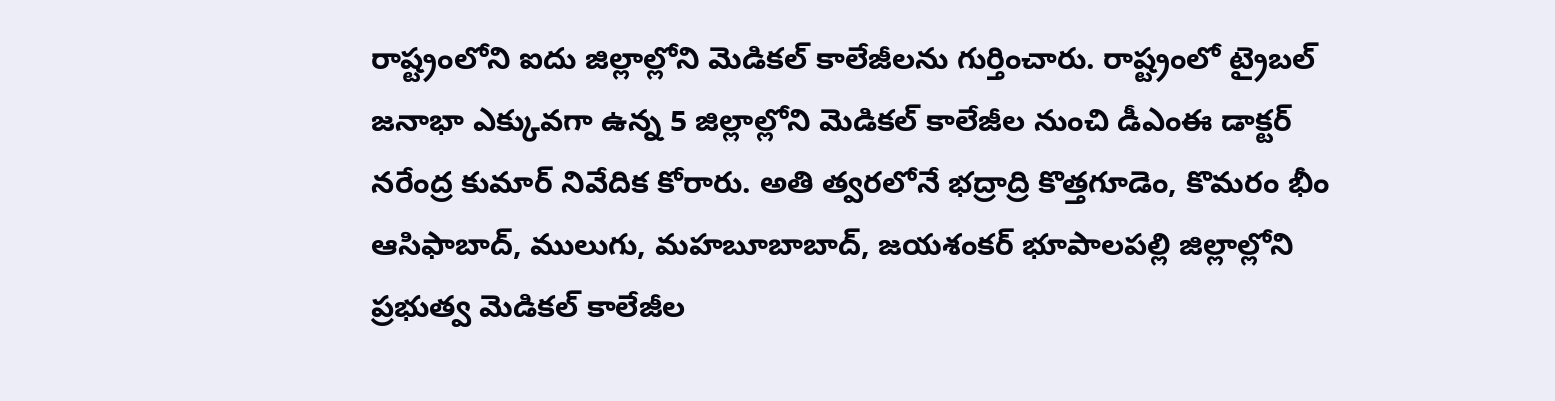రాష్ట్రంలోని ఐదు జిల్లాల్లోని మెడికల్ కాలేజీలను గుర్తించారు. రాష్ట్రంలో ట్రైబల్ జనాభా ఎక్కువగా ఉన్న 5 జిల్లాల్లోని మెడికల్ కాలేజీల నుంచి డీఎంఈ డాక్టర్ నరేంద్ర కుమార్ నివేదిక కోరారు. అతి త్వరలోనే భద్రాద్రి కొత్తగూడెం, కొమరం భీం ఆసిఫాబాద్, ములుగు, మహబూబాబాద్, జయశంకర్ భూపాలపల్లి జిల్లాల్లోని ప్రభుత్వ మెడికల్ కాలేజీల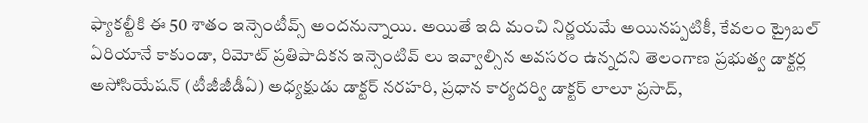ఫ్యాకల్టీకి ఈ 50 శాతం ఇన్సెంటీవ్స్ అందనున్నాయి. అయితే ఇది మంచి నిర్ణయమే అయినప్పటికీ, కేవలం ట్రైబల్ ఏరియానే కాకుండా, రిమోట్ ప్రతిపాదికన ఇన్సెంటివ్ లు ఇవ్వాల్సిన అవసరం ఉన్నదని తెలంగాణ ప్రభుత్వ డాక్టర్ల అసోసియేషన్ (టీజీజీడీఏ) అధ్యక్షుడు డాక్టర్ నరహరి, ప్రధాన కార్యదర్వి డాక్టర్ లాలూ ప్రసాద్,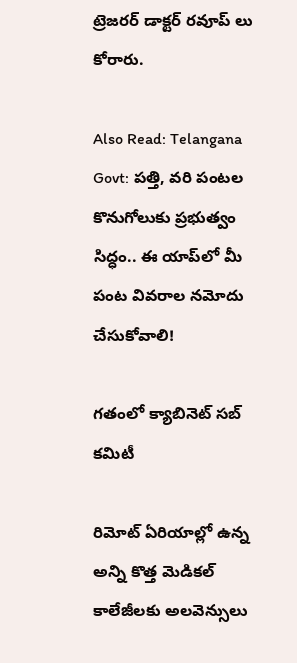ట్రెజరర్ డాక్టర్ రవూప్ లు కోరారు.

Also Read: Telangana Govt: పత్తి, వరి పంటల కొనుగోలుకు ప్రభుత్వం సిద్ధం.. ఈ యాప్‌లో మీ పంట వివరాల నమోదు చేసుకోవాలి!

గతంలో క్యాబినెట్ సబ్ కమిటీ

రిమోట్ ఏరియాల్లో ఉన్న అన్ని కొత్త మెడికల్ కాలేజీలకు అలవెన్సులు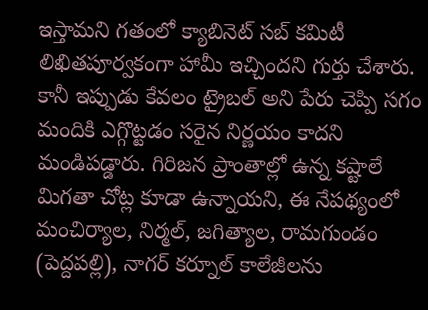ఇస్తామని గతంలో క్యాబినెట్ సబ్ కమిటీ లిఖితపూర్వకంగా హామీ ఇచ్చిందని గుర్తు చేశారు. కానీ ఇప్పుడు కేవలం ట్రైబల్ అని పేరు చెప్పి సగం మందికి ఎగ్గొట్టడం సరైన నిర్ణయం కాదని మండిపడ్డారు. గిరిజన ప్రాంతాల్లో ఉన్న కష్టాలే మిగతా చోట్ల కూడా ఉన్నాయని, ఈ నేపథ్యంలో మంచిర్యాల, నిర్మల్, జగిత్యాల, రామగుండం (పెద్దపల్లి), నాగర్‌ కర్నూల్ కాలేజీలను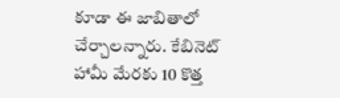కూడా ఈ జాబితాలో చేర్చాలన్నారు. కేబినెట్ హామీ మేరకు 10 కొత్త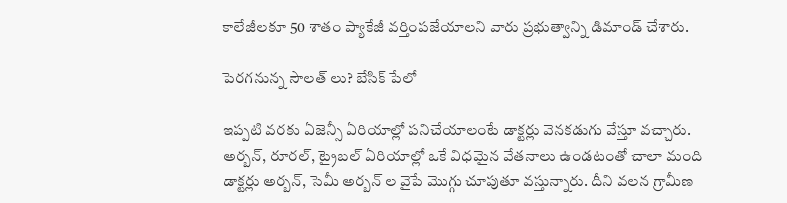కాలేజీలకూ 50 శాతం ప్యాకేజీ వర్తింపజేయాలని వారు ప్రభుత్వాన్ని డిమాండ్ చేశారు.

పెరగనున్న సౌలత్ లు? బేసిక్ పేలో

ఇప్పటి వరకు ఏజెన్సీ ఏరియాల్లో పనిచేయాలంటే డాక్టర్లు వెనకడుగు వేస్తూ వచ్చారు. అర్బన్, రూరల్, ట్రైబల్ ఏరియాల్లో ఒకే విధమైన వేతనాలు ఉండటంతో చాలా మంది డాక్టర్లు అర్బన్, సెమీ అర్బన్ ల వైపే మొగ్గు చూపుతూ వస్తున్నారు. దీని వలన గ్రామీణ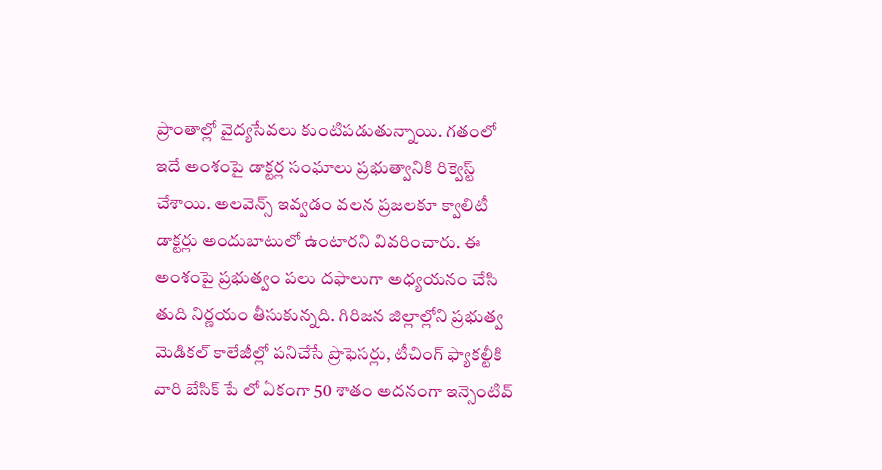ప్రాంతాల్లో వైద్యసేవలు కుంటిపడుతున్నాయి. గతంలో ఇదే అంశంపై డాక్టర్ల సంఘాలు ప్రభుత్వానికి రిక్వెస్ట్ చేశాయి. అలవెన్స్ ఇవ్వడం వలన ప్రజలకూ క్వాలిటీ డాక్టర్లు అందుబాటులో ఉంటారని వివరించారు. ఈ అంశంపై ప్రభుత్వం పలు దఫాలుగా అధ్యయనం చేసి తుది నిర్ణయం తీసుకున్నది. గిరిజన జిల్లాల్లోని ప్రభుత్వ మెడికల్ కాలేజీల్లో పనిచేసే ప్రొఫెసర్లు, టీచింగ్ ఫ్యాకల్టీకి వారి బేసిక్ పే లో ఏకంగా 50 శాతం అదనంగా ఇన్సెంటివ్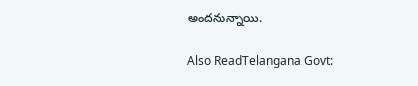అందనున్నాయి.

Also ReadTelangana Govt: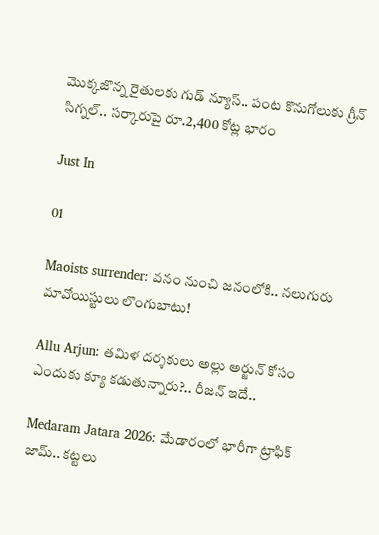మెుక్కజొన్న రైతులకు గుడ్ న్యూస్.. పంట కొనుగోలుకు గ్రీన్ సిగ్నల్.. సర్కారుపై రూ.2,400 కోట్ల భారం

Just In

01

Maoists surrender: వనం నుంచి జనంలోకి.. నలుగురు మావోయిస్టులు లొంగుబాటు!

Allu Arjun: తమిళ దర్శకులు అల్లు అర్జున్ కోసం ఎందుకు క్యూ కడుతున్నారు?.. రీజన్ ఇదే..

Medaram Jatara 2026: మేడారంలో భారీగా ట్రాఫిక్ జామ్.. కట్టలు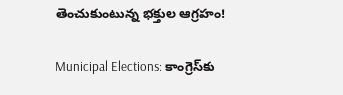తెంచుకుంటున్న భక్తుల ఆగ్రహం!

Municipal Elections: కాంగ్రెస్‌కు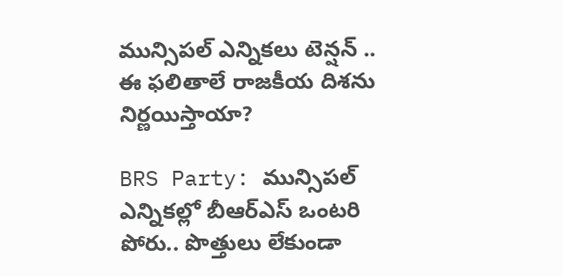మున్సిపల్ ఎన్నికలు టెన్షన్ .. ఈ ఫలితాలే రాజకీయ దిశను నిర్ణయిస్తాయా?

BRS Party: మున్సిపల్ ఎన్నికల్లో బీఆర్ఎస్ ఒంటరి పోరు.. పొత్తులు లేకుండా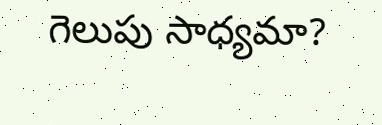గెలుపు సాధ్యమా?